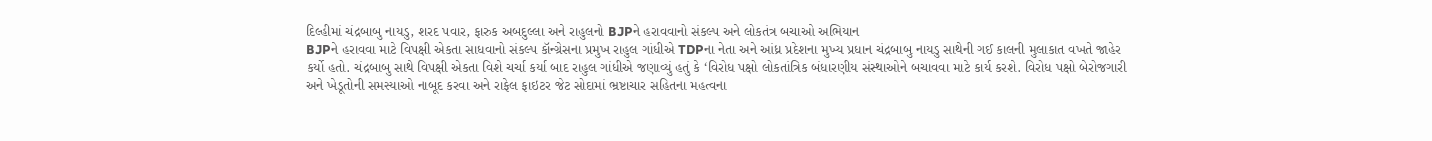દિલ્હીમાં ચંદ્રબાબુ નાયડુ, શરદ પવાર, ફારુક અબદુલ્લા અને રાહુલનો BJPને હરાવવાનો સંકલ્પ અને લોકતંત્ર બચાઓ અભિયાન
BJPને હરાવવા માટે વિપક્ષી એકતા સાધવાનો સંકલ્પ કૉન્ગ્રેસના પ્રમુખ રાહુલ ગાંધીએ TDPના નેતા અને આંધ્ર પ્રદેશના મુખ્ય પ્રધાન ચંદ્રબાબુ નાયડુ સાથેની ગઈ કાલની મુલાકાત વખતે જાહેર કર્યો હતો. ચંદ્રબાબુ સાથે વિપક્ષી એકતા વિશે ચર્ચા કર્યા બાદ રાહુલ ગાંધીએ જણાવ્યું હતું કે ‘વિરોધ પક્ષો લોકતાંત્રિક બંધારણીય સંસ્થાઓને બચાવવા માટે કાર્ય કરશે. વિરોધ પક્ષો બેરોજગારી અને ખેડૂતોની સમસ્યાઓ નાબૂદ કરવા અને રાફેલ ફાઇટર જેટ સોદામાં ભ્રષ્ટાચાર સહિતના મહત્વના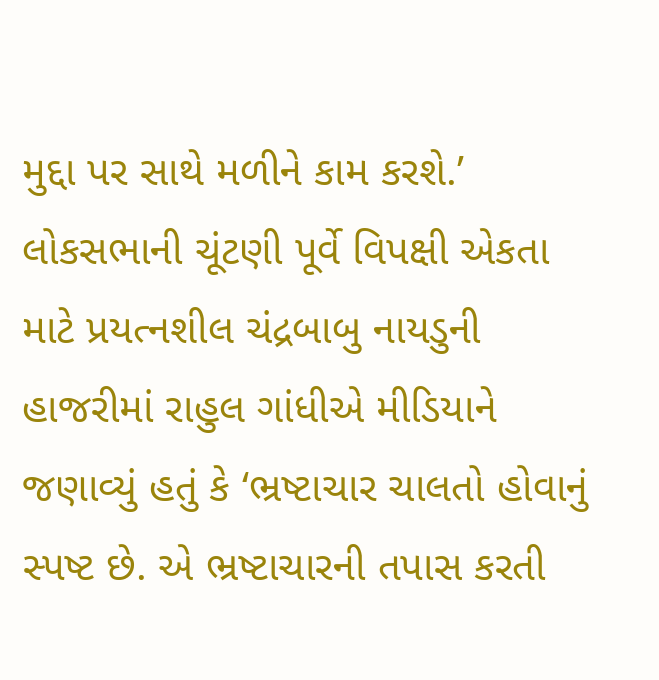મુદ્દા પર સાથે મળીને કામ કરશે.’
લોકસભાની ચૂંટણી પૂર્વે વિપક્ષી એકતા માટે પ્રયત્નશીલ ચંદ્રબાબુ નાયડુની હાજરીમાં રાહુલ ગાંધીએ મીડિયાને જણાવ્યું હતું કે ‘ભ્રષ્ટાચાર ચાલતો હોવાનું સ્પષ્ટ છે. એ ભ્રષ્ટાચારની તપાસ કરતી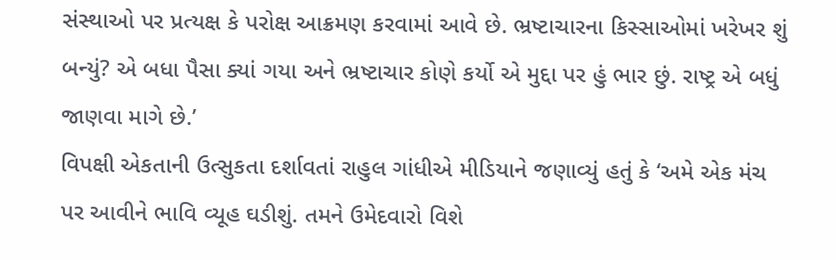સંસ્થાઓ પર પ્રત્યક્ષ કે પરોક્ષ આક્રમણ કરવામાં આવે છે. ભ્રષ્ટાચારના કિસ્સાઓમાં ખરેખર શું બન્યું? એ બધા પૈસા ક્યાં ગયા અને ભ્રષ્ટાચાર કોણે કર્યો એ મુદ્દા પર હું ભાર છું. રાષ્ટ્ર એ બધું જાણવા માગે છે.’
વિપક્ષી એકતાની ઉત્સુકતા દર્શાવતાં રાહુલ ગાંધીએ મીડિયાને જણાવ્યું હતું કે ‘અમે એક મંચ પર આવીને ભાવિ વ્યૂહ ઘડીશું. તમને ઉમેદવારો વિશે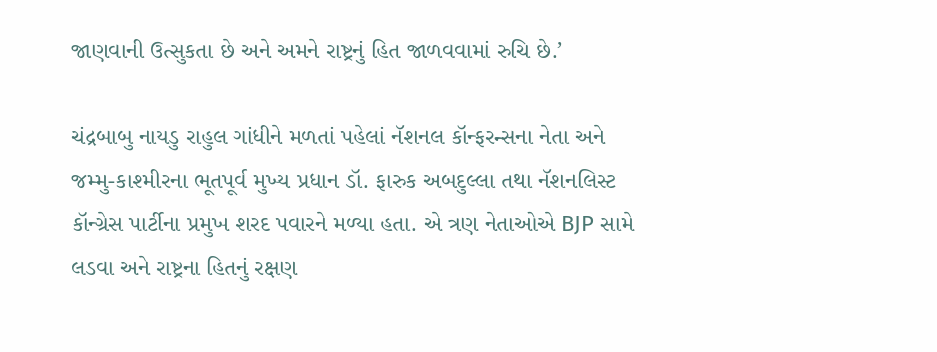જાણવાની ઉત્સુકતા છે અને અમને રાષ્ટ્રનું હિત જાળવવામાં રુચિ છે.’

ચંદ્રબાબુ નાયડુ રાહુલ ગાંધીને મળતાં પહેલાં નૅશનલ કૉન્ફરન્સના નેતા અને જમ્મુ-કાશ્મીરના ભૂતપૂર્વ મુખ્ય પ્રધાન ડૉ. ફારુક અબદુલ્લા તથા નૅશનલિસ્ટ કૉન્ગ્રેસ પાર્ટીના પ્રમુખ શરદ પવારને મળ્યા હતા. એ ત્રણ નેતાઓએ BJP સામે લડવા અને રાષ્ટ્રના હિતનું રક્ષણ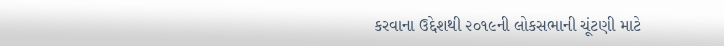કરવાના ઉદ્દેશથી ૨૦૧૯ની લોકસભાની ચૂંટણી માટે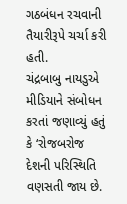ગઠબંધન રચવાની તૈયારીરૂપે ચર્ચા કરી હતી.
ચંદ્રબાબુ નાયડુએ મીડિયાને સંબોધન કરતાં જણાવ્યું હતું કે ‘રોજબરોજ દેશની પરિસ્થિતિ વણસતી જાય છે.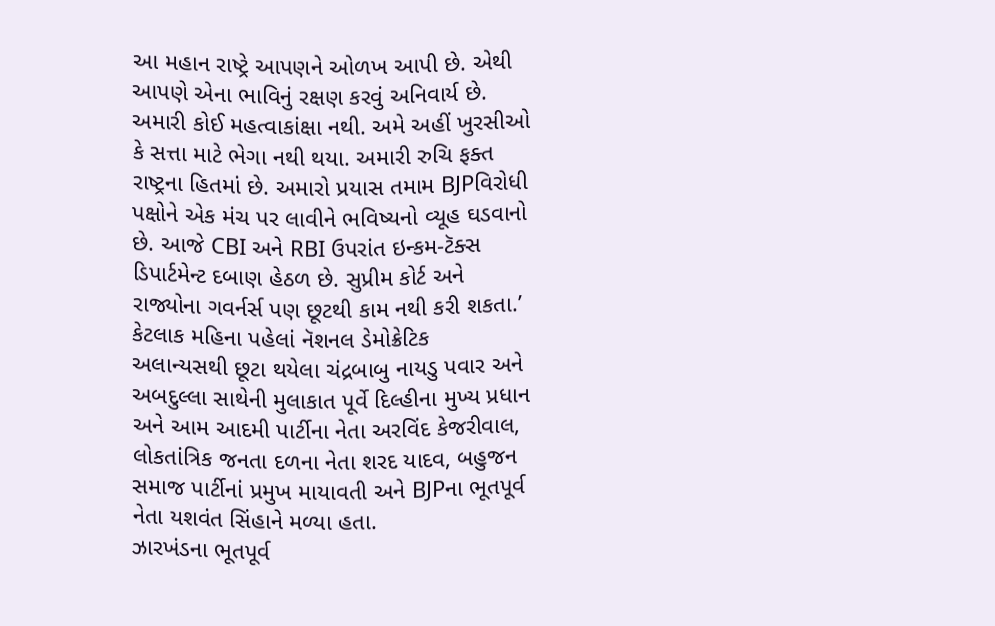આ મહાન રાષ્ટ્રે આપણને ઓળખ આપી છે. એથી આપણે એના ભાવિનું રક્ષણ કરવું અનિવાર્ય છે. અમારી કોઈ મહત્વાકાંક્ષા નથી. અમે અહીં ખુરસીઓ કે સત્તા માટે ભેગા નથી થયા. અમારી રુચિ ફક્ત રાષ્ટ્રના હિતમાં છે. અમારો પ્રયાસ તમામ BJPવિરોધી પક્ષોને એક મંચ પર લાવીને ભવિષ્યનો વ્યૂહ ઘડવાનો છે. આજે CBI અને RBI ઉપરાંત ઇન્કમ-ટૅક્સ ડિપાર્ટમેન્ટ દબાણ હેઠળ છે. સુપ્રીમ કોર્ટ અને રાજ્યોના ગવર્નર્સ પણ છૂટથી કામ નથી કરી શકતા.’
કેટલાક મહિના પહેલાં નૅશનલ ડેમોક્રેટિક અલાન્યસથી છૂટા થયેલા ચંદ્રબાબુ નાયડુ પવાર અને અબદુલ્લા સાથેની મુલાકાત પૂર્વે દિલ્હીના મુખ્ય પ્રધાન અને આમ આદમી પાર્ટીના નેતા અરવિંદ કેજરીવાલ, લોકતાંત્રિક જનતા દળના નેતા શરદ યાદવ, બહુજન સમાજ પાર્ટીનાં પ્રમુખ માયાવતી અને BJPના ભૂતપૂર્વ નેતા યશવંત સિંહાને મળ્યા હતા.
ઝારખંડના ભૂતપૂર્વ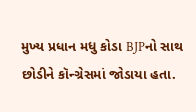મુખ્ય પ્રધાન મધુ કોડા BJPનો સાથ છોડીને કૉન્ગ્રેસમાં જોડાયા હતા.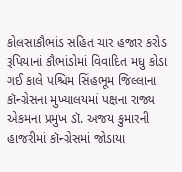કોલસાકૌભાંડ સહિત ચાર હજાર કરોડ રૂપિયાનાં કૌભાંડોમાં વિવાદિત મધુ કોડા ગઈ કાલે પશ્ચિમ સિંહભૂમ જિલ્લાના કૉન્ગ્રેસના મુખ્યાલયમાં પક્ષના રાજ્ય એકમના પ્રમુખ ડૉ. અજય કુમારની હાજરીમાં કૉન્ગ્રેસમાં જોડાયા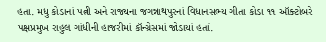હતા. મધુ કોડાનાં પત્ની અને રાજ્યના જગન્નાથપુરનાં વિધાનસભ્ય ગીતા કોડા ૧૧ ઑક્ટોબરે પક્ષપ્રમુખ રાહુલ ગાંધીની હાજરીમાં કૉન્ગ્રેસમાં જોડાયાં હતાં.